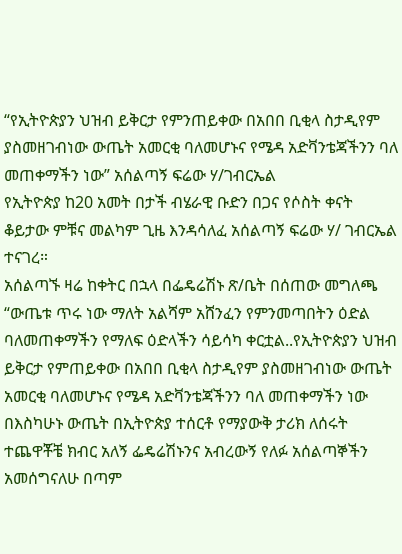“የኢትዮጵያን ህዝብ ይቅርታ የምንጠይቀው በአበበ ቢቂላ ስታዲየም ያስመዘገብነው ውጤት አመርቂ ባለመሆኑና የሜዳ አድቫንቴጃችንን ባለ መጠቀማችን ነው” አሰልጣኝ ፍሬው ሃ/ገብርኤል
የኢትዮጵያ ከ20 አመት በታች ብሄራዊ ቡድን በጋና የሶስት ቀናት ቆይታው ምቹና መልካም ጊዜ እንዳሳለፈ አሰልጣኝ ፍሬው ሃ/ ገብርኤል ተናገረ።
አሰልጣኙ ዛሬ ከቀትር በኋላ በፌዴሬሽኑ ጽ/ቤት በሰጠው መግለጫ “ውጤቱ ጥሩ ነው ማለት አልሻም አሸንፈን የምንመጣበትን ዕድል ባለመጠቀማችን የማለፍ ዕድላችን ሳይሳካ ቀርቷል..የኢትዮጵያን ህዝብ ይቅርታ የምጠይቀው በአበበ ቢቂላ ስታዲየም ያስመዘገብነው ውጤት አመርቂ ባለመሆኑና የሜዳ አድቫንቴጃችንን ባለ መጠቀማችን ነው በእስካሁኑ ውጤት በኢትዮጵያ ተሰርቶ የማያውቅ ታሪክ ለሰሩት ተጨዋቾቼ ክብር አለኝ ፌዴሬሽኑንና አብረውኝ የለፉ አሰልጣኞችን አመሰግናለሁ በጣም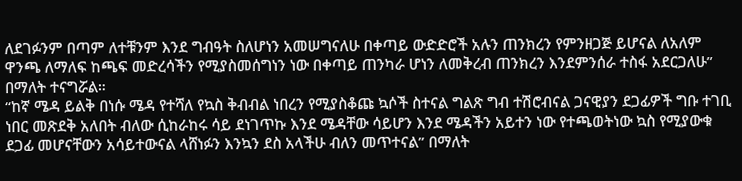ለደገፉንም በጣም ለተቹንም እንደ ግብዓት ስለሆነን አመሠግናለሁ በቀጣይ ውድድሮች አሉን ጠንክረን የምንዘጋጅ ይሆናል ለአለም ዋንጫ ለማለፍ ከጫፍ መድረሳችን የሚያስመሰግነን ነው በቀጣይ ጠንካራ ሆነን ለመቅረብ ጠንክረን እንደምንሰራ ተስፋ አደርጋለሁ” በማለት ተናግሯል።
“ከኛ ሜዳ ይልቅ በነሱ ሜዳ የተሻለ የኳስ ቅብብል ነበረን የሚያስቆጩ ኳሶች ስተናል ግልጽ ግብ ተሽሮብናል ጋናዊያን ደጋፊዎች ግቡ ተገቢ ነበር መጽደቅ አለበት ብለው ሲከራከሩ ሳይ ደነገጥኩ እንደ ሜዳቸው ሳይሆን እንደ ሜዳችን አይተን ነው የተጫወትነው ኳስ የሚያውቁ ደጋፊ መሆናቸውን አሳይተውናል ላሸነፉን እንኳን ደስ አላችሁ ብለን መጥተናል” በማለት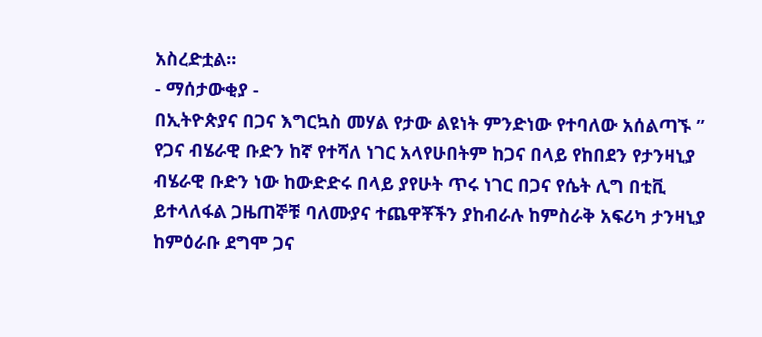አስረድቷል።
- ማሰታውቂያ -
በኢትዮጵያና በጋና እግርኳስ መሃል የታው ልዩነት ምንድነው የተባለው አሰልጣኙ ” የጋና ብሄራዊ ቡድን ከኛ የተሻለ ነገር አላየሁበትም ከጋና በላይ የከበደን የታንዛኒያ ብሄራዊ ቡድን ነው ከውድድሩ በላይ ያየሁት ጥሩ ነገር በጋና የሴት ሊግ በቲቪ ይተላለፋል ጋዜጠኞቹ ባለሙያና ተጨዋቾችን ያከብራሉ ከምስራቅ አፍሪካ ታንዛኒያ ከምዕራቡ ደግሞ ጋና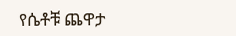የሴቶቹ ጨዋታ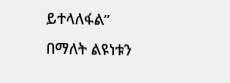ይተላለፋል” በማለት ልዩነቱን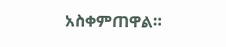አስቀምጠዋል።